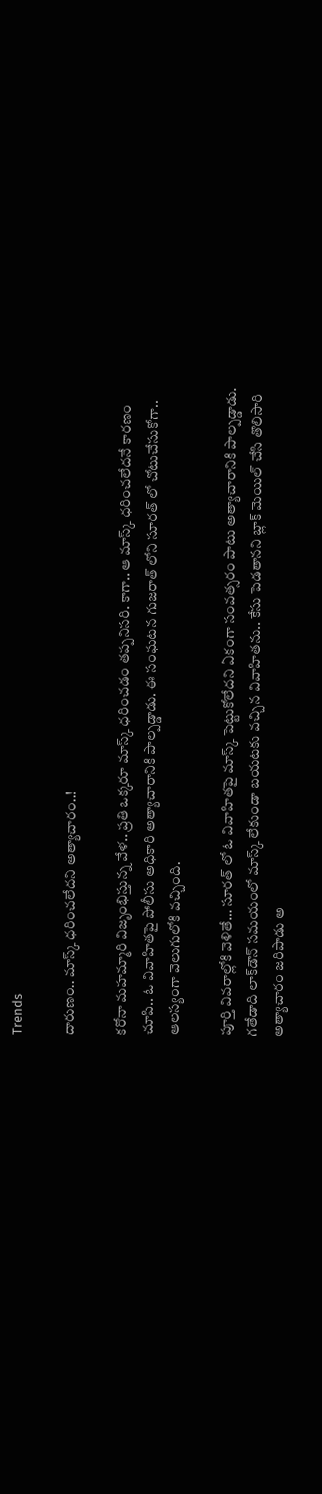Trends

దారుణం.. మాస్క్ ధరించలేదని అత్యాచారం..!

కరోనా మహమ్మారి విజృంభిస్తున్న వేళ.. ప్రతి ఒక్కరూ మాస్క్ ధరించడం తప్పనిసరి. కాగా.. ఆ మాస్క్ ధరించలేదనే కారణం చూపి.. ఓ వివాహితపై పోలీసు అధికారి అత్యాచారానికి పాల్పడ్డాడు. ఈ సంఘటన గుజరాత్ లోని సూరత్ లో చోటుచేసుకోగా.. ఆలస్యంగా వెలుగులోకి వచ్చింది.

పూర్తి వివరాల్లోకి వెళితే… సూరత్ లో ఓ వివాహితపై మాస్క్ పెట్టుకోలేదని ఏకంగా సంవత్సరం పాటు అత్యాచారానికి పాల్పడ్డాడు. గ‌తేడాది లాక్‌డౌన్ స‌మ‌యంలో మాస్క్ లేకుండా బ‌య‌ట‌కు వ‌చ్చిన వివాహిత‌ను.. కేసు పెడ‌తాన‌ని బ్లాక్ మెయిల్ చేసి తొలిసారి అత్యాచారం జ‌రిపాడు అ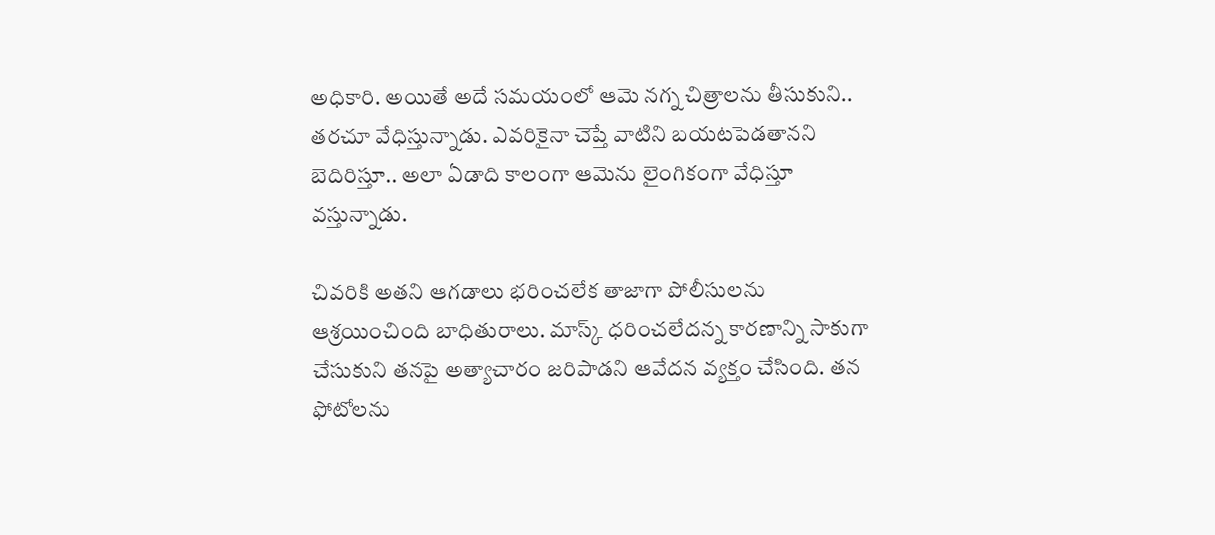అధికారి. అయితే అదే స‌మ‌యంలో ఆమె న‌గ్న చిత్రాల‌ను తీసుకుని.. త‌ర‌చూ వేధిస్తున్నాడు. ఎవ‌రికైనా చెప్తే వాటిని బ‌య‌ట‌పెడ‌తాన‌ని బెదిరిస్తూ.. అలా ఏడాది కాలంగా ఆమెను లైంగికంగా వేధిస్తూ వ‌స్తున్నాడు.

చివ‌రికి అత‌ని ఆగ‌డాలు భ‌రించ‌లేక తాజాగా పోలీసుల‌ను ఆశ్ర‌యించింది బాధితురాలు. మాస్క్ ధ‌రించ‌లేద‌న్న కార‌ణాన్ని సాకుగా చేసుకుని త‌నపై అత్యాచారం జ‌రిపాడ‌ని ఆవేద‌న వ్య‌క్తం చేసింది. త‌న ఫోటోల‌ను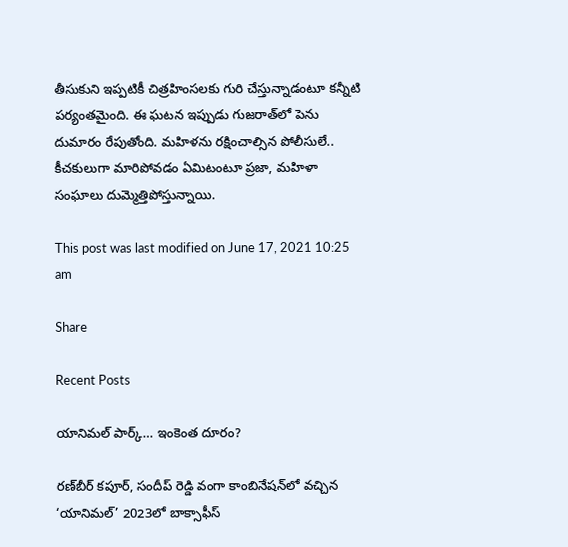తీసుకుని ఇప్ప‌టికీ చిత్ర‌హింస‌ల‌కు గురి చేస్తున్నాడంటూ క‌న్నీటి ప‌ర్యంత‌మైంది. ఈ ఘ‌ట‌న ఇప్పుడు గుజ‌రాత్‌లో పెను దుమారం రేపుతోంది. మ‌హిళ‌ను ర‌క్షించాల్సిన పోలీసులే.. కీచ‌కులుగా మారిపోవ‌డం ఏమిటంటూ ప్ర‌జా, మ‌హిళా సంఘాలు దుమ్మెత్తిపోస్తున్నాయి.

This post was last modified on June 17, 2021 10:25 am

Share

Recent Posts

యానిమల్ పార్క్… ఇంకెంత దూరం?

రణ్‌బీర్ కపూర్, సందీప్ రెడ్డి వంగా కాంబినేషన్‌లో వచ్చిన ‘యానిమల్’ 2023లో బాక్సాఫీస్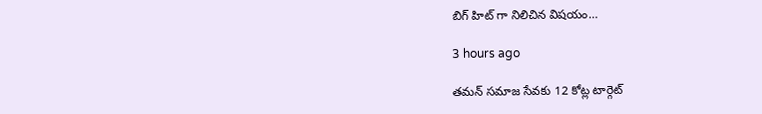బిగ్ హిట్ గా నిలిచిన విషయం…

3 hours ago

తమన్ సమాజ సేవకు 12 కోట్ల టార్గెట్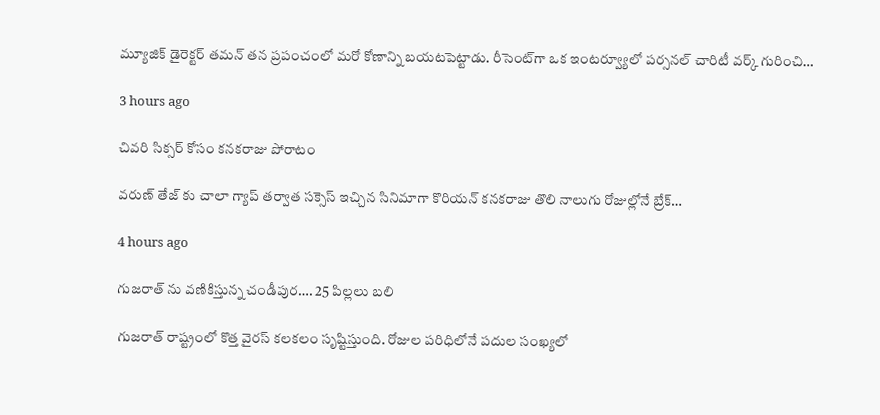మ్యూజిక్ డైరెక్టర్ తమన్ తన ప్రపంచంలో మరో కోణాన్ని బయటపెట్టాడు. రీసెంట్‌గా ఒక ఇంటర్వ్యూలో పర్సనల్ చారిటీ వర్క్ గురించి…

3 hours ago

చివరి సిక్సర్ కోసం కనకరాజు పోరాటం

వరుణ్ తేజ్ కు చాలా గ్యాప్ తర్వాత సక్సెస్ ఇచ్చిన సినిమాగా కొరియన్ కనకరాజు తొలి నాలుగు రోజుల్లోనే బ్రేక్…

4 hours ago

గుజరాత్ ను వణికిస్తున్న చండీపుర…. 25 పిల్లలు బలి

గుజరాత్ రాష్ట్రంలో కొత్త వైరస్ కలకలం సృష్టిస్తుంది. రోజుల పరిధిలోనే పదుల సంఖ్యలో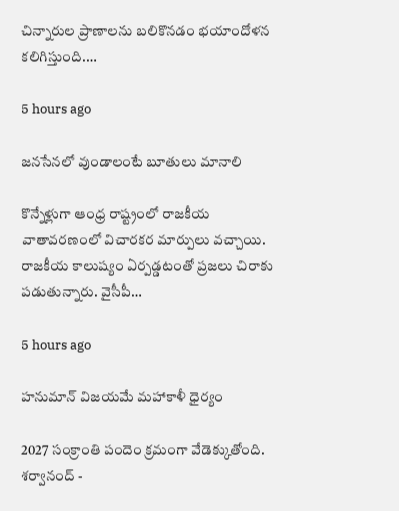చిన్నారుల ప్రాణాలను బలికొనడం భయాందోళన కలిగిస్తుంది.…

5 hours ago

జనసేనలో వుండాలంటే బూతులు మానాలి

కొన్నేళ్లుగా ఆంధ్ర రాష్ట్రంలో రాజకీయ వాతావరణంలో విచారకర మార్పులు వచ్చాయి. రాజకీయ కాలుష్యం ఏర్పడ్డటంతో ప్రజలు చిరాకు పడుతున్నారు. వైసీపీ…

5 hours ago

హనుమాన్ విజయమే మహాకాళీ ధైర్యం

2027 సంక్రాంతి పందెం క్రమంగా వేడెక్కుతోంది. శర్వానంద్ -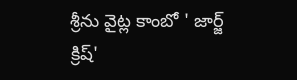శ్రీను వైట్ల కాంబో ' జార్జ్ క్రిష్'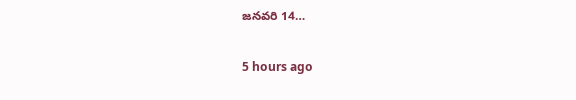జనవరి 14…

5 hours ago